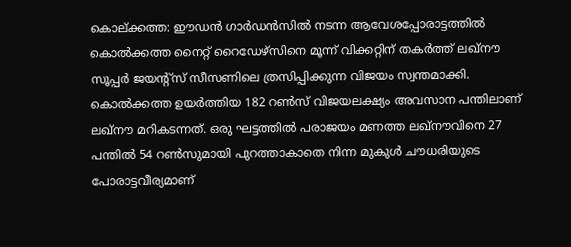കൊല്ക്കത്ത: ഈഡൻ ഗാർഡൻസിൽ നടന്ന ആവേശപ്പോരാട്ടത്തിൽ കൊൽക്കത്ത നൈറ്റ് റൈഡേഴ്സിനെ മൂന്ന് വിക്കറ്റിന് തകർത്ത് ലഖ്നൗ സൂപ്പർ ജയന്റ്സ് സീസണിലെ ത്രസിപ്പിക്കുന്ന വിജയം സ്വന്തമാക്കി.
കൊൽക്കത്ത ഉയർത്തിയ 182 റൺസ് വിജയലക്ഷ്യം അവസാന പന്തിലാണ് ലഖ്നൗ മറികടന്നത്. ഒരു ഘട്ടത്തിൽ പരാജയം മണത്ത ലഖ്നൗവിനെ 27 പന്തിൽ 54 റൺസുമായി പുറത്താകാതെ നിന്ന മുകുൾ ചൗധരിയുടെ പോരാട്ടവീര്യമാണ്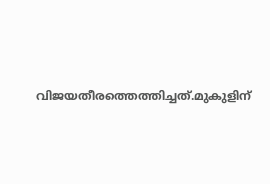വിജയതീരത്തെത്തിച്ചത്.മുകുളിന്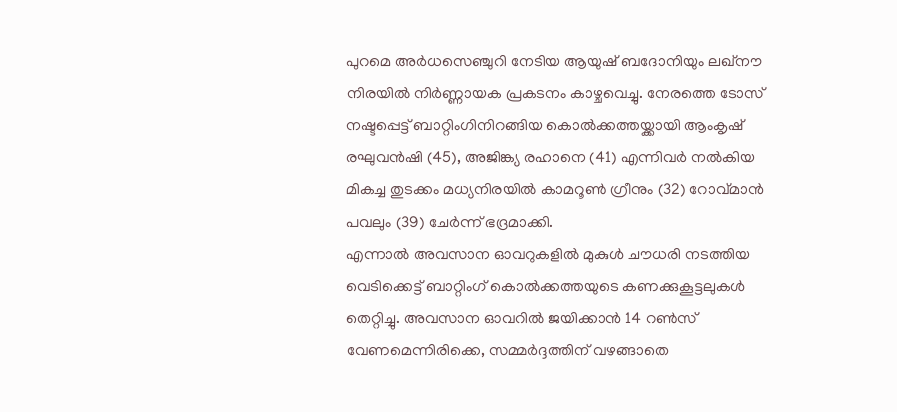പുറമെ അർധസെഞ്ചുറി നേടിയ ആയുഷ് ബദോനിയും ലഖ്നൗ നിരയിൽ നിർണ്ണായക പ്രകടനം കാഴ്ചവെച്ചു. നേരത്തെ ടോസ് നഷ്ടപ്പെട്ട് ബാറ്റിംഗിനിറങ്ങിയ കൊൽക്കത്തയ്ക്കായി ആംകൃഷ് രഘുവൻഷി (45), അജിങ്ക്യ രഹാനെ (41) എന്നിവർ നൽകിയ മികച്ച തുടക്കം മധ്യനിരയിൽ കാമറൂൺ ഗ്രീനും (32) റോവ്മാൻ പവലും (39) ചേർന്ന് ഭദ്രമാക്കി.
എന്നാൽ അവസാന ഓവറുകളിൽ മുകുൾ ചൗധരി നടത്തിയ വെടിക്കെട്ട് ബാറ്റിംഗ് കൊൽക്കത്തയുടെ കണക്കുകൂട്ടലുകൾ തെറ്റിച്ചു. അവസാന ഓവറിൽ ജയിക്കാൻ 14 റൺസ് വേണമെന്നിരിക്കെ, സമ്മർദ്ദത്തിന് വഴങ്ങാതെ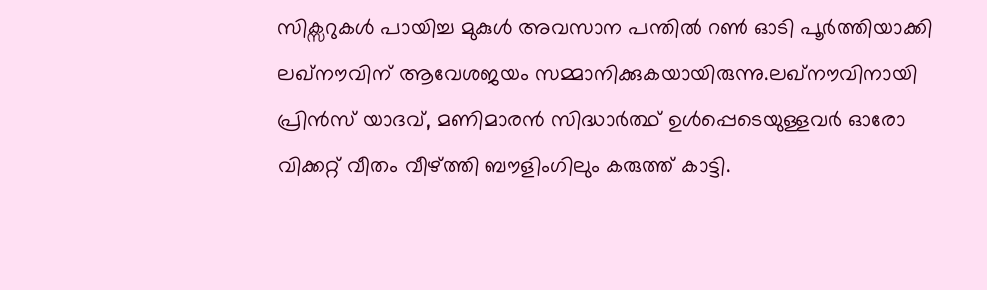സിക്സറുകൾ പായിച്ച മുകുൾ അവസാന പന്തിൽ റൺ ഓടി പൂർത്തിയാക്കി ലഖ്നൗവിന് ആവേശജയം സമ്മാനിക്കുകയായിരുന്നു.ലഖ്നൗവിനായി പ്രിൻസ് യാദവ്, മണിമാരൻ സിദ്ധാർത്ഥ് ഉൾപ്പെടെയുള്ളവർ ഓരോ വിക്കറ്റ് വീതം വീഴ്ത്തി ബൗളിംഗിലും കരുത്ത് കാട്ടി.